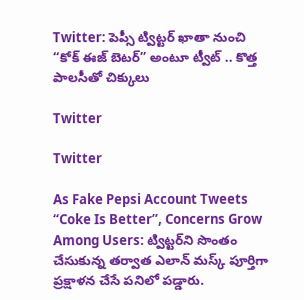Twitter: పెప్సీ ట్విట్టర్ ఖాతా నుంచి “కోక్ ఈజ్ బెటర్” అంటూ ట్వీట్ .. కొత్త పాలసీతో చిక్కులు

Twitter

Twitter

As Fake Pepsi Account Tweets “Coke Is Better”, Concerns Grow Among Users: ట్విట్టర్‌ని సొంతం చేసుకున్న తర్వాత ఎలాన్ మస్క్ పూర్తిగా ప్రక్షాళన చేసే పనిలో పడ్డారు.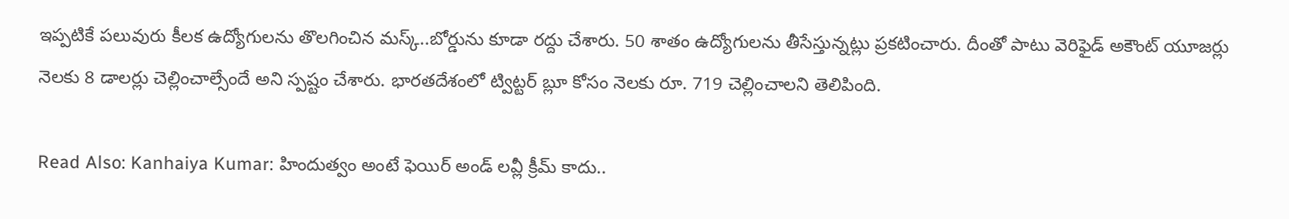ఇప్పటికే పలువురు కీలక ఉద్యోగులను తొలగించిన మస్క్..బోర్డును కూడా రద్దు చేశారు. 50 శాతం ఉద్యోగులను తీసేస్తున్నట్లు ప్రకటించారు. దీంతో పాటు వెరిఫైడ్ అకౌంట్ యూజర్లు నెలకు 8 డాలర్లు చెల్లించాల్సేందే అని స్పష్టం చేశారు. భారతదేశంలో ట్విట్టర్ బ్లూ కోసం నెలకు రూ. 719 చెల్లించాలని తెలిపింది.

Read Also: Kanhaiya Kumar: హిందుత్వం అంటే ఫెయిర్ అండ్ లవ్లీ క్రీమ్ కాదు..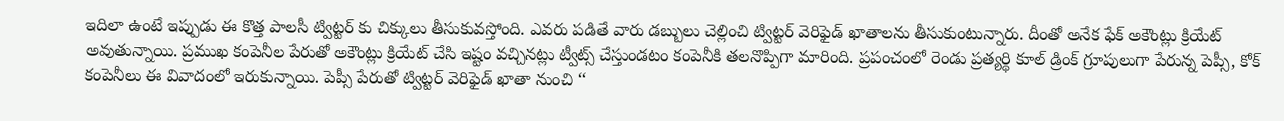ఇదిలా ఉంటే ఇప్పుడు ఈ కొత్త పాలసీ ట్విట్టర్ కు చిక్కులు తీసుకువస్తోంది. ఎవరు పడితే వారు డబ్బులు చెల్లించి ట్విట్టర్ వెరిఫైడ్ ఖాతాలను తీసుకుంటున్నారు. దీంతో అనేక ఫేక్ అకౌంట్లు క్రియేట్ అవుతున్నాయి. ప్రముఖ కంపెనీల పేరుతో అకౌంట్లు క్రియేట్ చేసి ఇష్టం వచ్చినట్లు ట్వీట్స్ చేస్తుండటం కంపెనీకి తలనొప్పిగా మారింది. ప్రపంచంలో రెండు ప్రత్యర్థి కూల్ డ్రింక్ గ్రూపులుగా పేరున్న పెప్సీ, కోక్ కంపెనీలు ఈ వివాదంలో ఇరుకున్నాయి. పెప్సీ పేరుతో ట్విట్టర్ వెరిఫైడ్ ఖాతా నుంచి ‘‘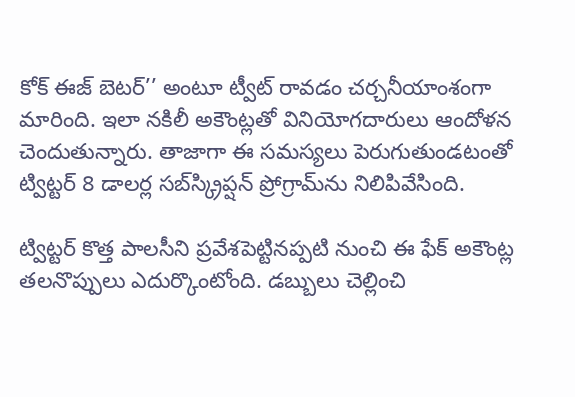కోక్ ఈజ్ బెటర్’’ అంటూ ట్వీట్ రావడం చర్చనీయాంశంగా మారింది. ఇలా నకిలీ అకౌంట్లతో వినియోగదారులు ఆందోళన చెందుతున్నారు. తాజాగా ఈ సమస్యలు పెరుగుతుండటంతో ట్విట్టర్ 8 డాలర్ల సబ్‌స్క్రిప్షన్ ప్రోగ్రామ్‌ను నిలిపివేసింది.

ట్విట్టర్ కొత్త పాలసీని ప్రవేశపెట్టినప్పటి నుంచి ఈ ఫేక్ అకౌంట్ల తలనొప్పులు ఎదుర్కొంటోంది. డబ్బులు చెల్లించి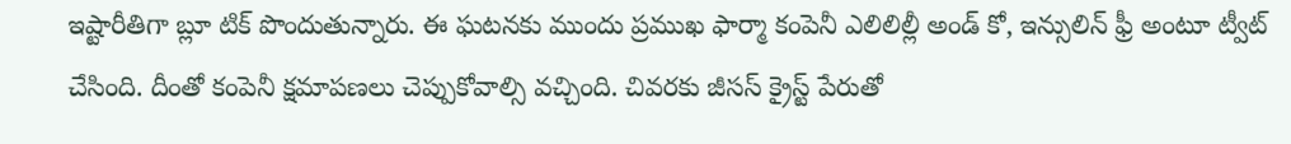ఇష్టారీతిగా బ్లూ టిక్ పొందుతున్నారు. ఈ ఘటనకు ముందు ప్రముఖ ఫార్మా కంపెనీ ఎలిలిల్లీ అండ్ కో, ఇన్సులిన్ ఫ్రీ అంటూ ట్వీట్ చేసింది. దీంతో కంపెనీ క్షమాపణలు చెప్పుకోవాల్సి వచ్చింది. చివరకు జీసస్ క్రైస్ట్ పేరుతో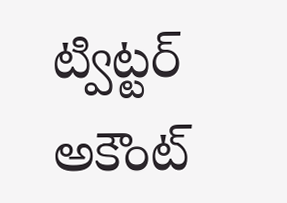ట్విట్టర్ అకౌంట్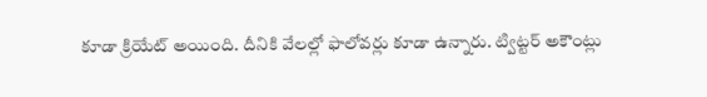కూడా క్రియేట్ అయింది. దీనికి వేలల్లో ఫాలోవర్లు కూడా ఉన్నారు. ట్విట్టర్ అకౌంట్లు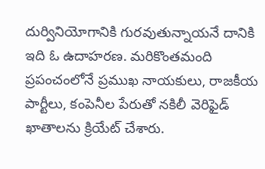దుర్వినియోగానికి గురవుతున్నాయనే దానికి ఇది ఓ ఉదాహరణ. మరికొంతమంది ప్రపంచంలోనే ప్రముఖ నాయకులు, రాజకీయ పార్టీలు, కంపెనీల పేరుతో నకిలీ వెరిఫైడ్ ఖాతాలను క్రియేట్ చేశారు.